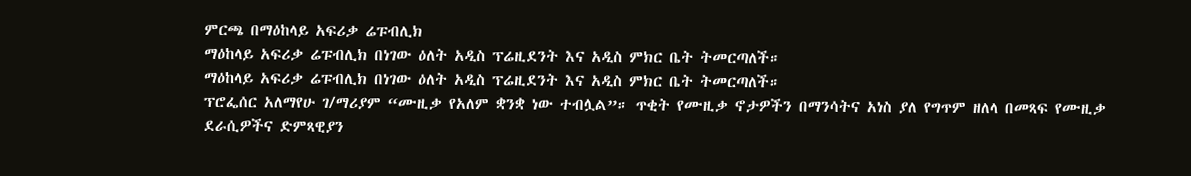ምርጫ በማዕከላይ አፍሪቃ ሬፑብሊክ
ማዕከላይ አፍሪቃ ሬፑብሊክ በነገው ዕለት አዲስ ፕሬዚደንት እና አዲስ ምክር ቤት ትመርጣለች።
ማዕከላይ አፍሪቃ ሬፑብሊክ በነገው ዕለት አዲስ ፕሬዚደንት እና አዲስ ምክር ቤት ትመርጣለች።
ፕሮፌሰር አለማየሁ ገ/ማሪያም “ሙዚቃ የአለም ቋንቋ ነው ተብሏል”። ጥቂት የሙዚቃ ኖታዎችን በማንሳትና አነስ ያለ የግጥም ዘለላ በመጻፍ የሙዚቃ ደራሲዎችና ድምጻዊያን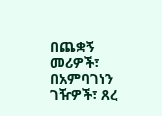በጨቋኝ መሪዎች፣ በአምባገነን ገዥዎች፣ ጸረ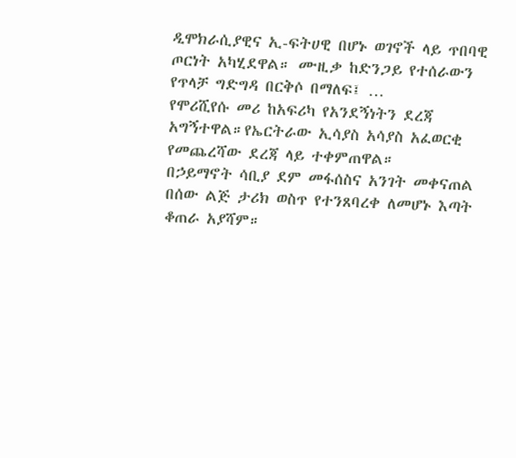ዲሞክራሲያዊና ኢ-ፍትሀዊ በሆኑ ወገኖች ላይ ጥበባዊ ጦርነት አካሂደዋል። ሙዚቃ ከድንጋይ የተሰራውን የጥላቻ ግድግዳ በርቅሶ በማለፍ፤ …
የሞሪሺየሱ መሪ ከአፍሪካ የአንደኝነትን ደረጃ አግኝተዋል።የኤርትራው ኢሳያስ አሳያስ አፈወርቂ የመጨረሻው ደረጃ ላይ ተቀምጠዋል።
በኃይማኖት ሳቢያ ደም መፋሰስና አንገት መቀናጠል በሰው ልጅ ታሪክ ወስጥ የተንጸባረቀ ለመሆኑ እጣት ቆጠራ አያሻም።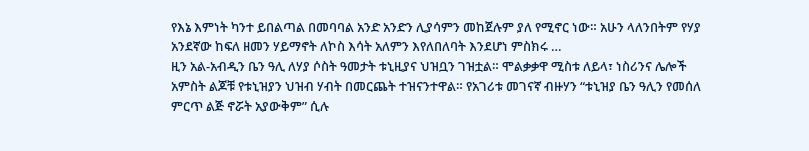የእኔ እምነት ካንተ ይበልጣል በመባባል አንድ አንድን ሊያሳምን መከጀሉም ያለ የሚኖር ነው። አሁን ላለንበትም የሃያ አንደኛው ከፍለ ዘመን ሃይማኖት ለኮስ እሳት አለምን እየለበለባት እንደሆነ ምስክሩ …
ዚን አል-አብዲን ቤን ዓሊ ለሃያ ሶስት ዓመታት ቱኒዚያና ህዝቧን ገዝቷል። ሞልቃቃዋ ሚስቱ ለይላ፣ ነስሪንና ሌሎች አምስት ልጆቹ የቱኒዝያን ህዝብ ሃብት በመርጨት ተዝናንተዋል። የአገሪቱ መገናኛ ብዙሃን “ቱኒዝያ ቤን ዓሊን የመሰለ ምርጥ ልጅ ኖሯት አያውቅም” ሲሉ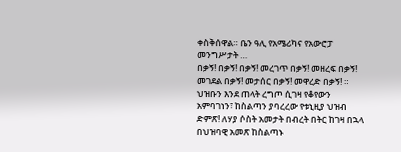ቀስቅሰዋል። ቤን ዓሊ የአሜሪካና የአውሮፓ መንግሥታት …
በቃኝ! በቃኝ! በቃኝ! መረገጥ በቃኝ! መዘረፍ በቃኝ! መገደል በቃኝ! መታሰር በቃኝ! መዋረድ በቃኝ! ። ህዝቡን እንደ ጠላት ረግጦ ሲገዛ የቆየውን አምባገነን፣ ከስልጣን ያባረረው የቱኒዚያ ህዝብ ድምጽ! ለሃያ ሶስት አመታት በብረት በትር ከገዛ በኋላ በህዝባዊ አመጽ ከስልጣኑ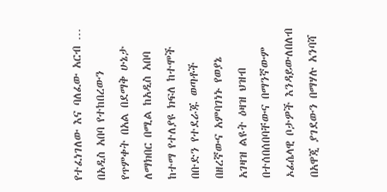የተፈነገለው እና ባለፈው አርብ …
በአዲስ አበባ የተከበረውን የጥምቀት በአል በደማቅ ሁኔታ ለማክበር በሚል ከአዲስ አበባ ከተማ የተለያዩ ክፍለ ከተሞች በቡድን የተደራጁ ወጣቶች በዘረኛውና አምባገነኑ የወያኔ አገዛዝ ልዩት ዕዛዝ ህዝብ በተሰበሰበባቸውና በማንኛውም ኦፊሴላዊ ቦታዎች እንዳይውለበለብ በአዋጂ ያገደውን በማሃሉ አንባሻ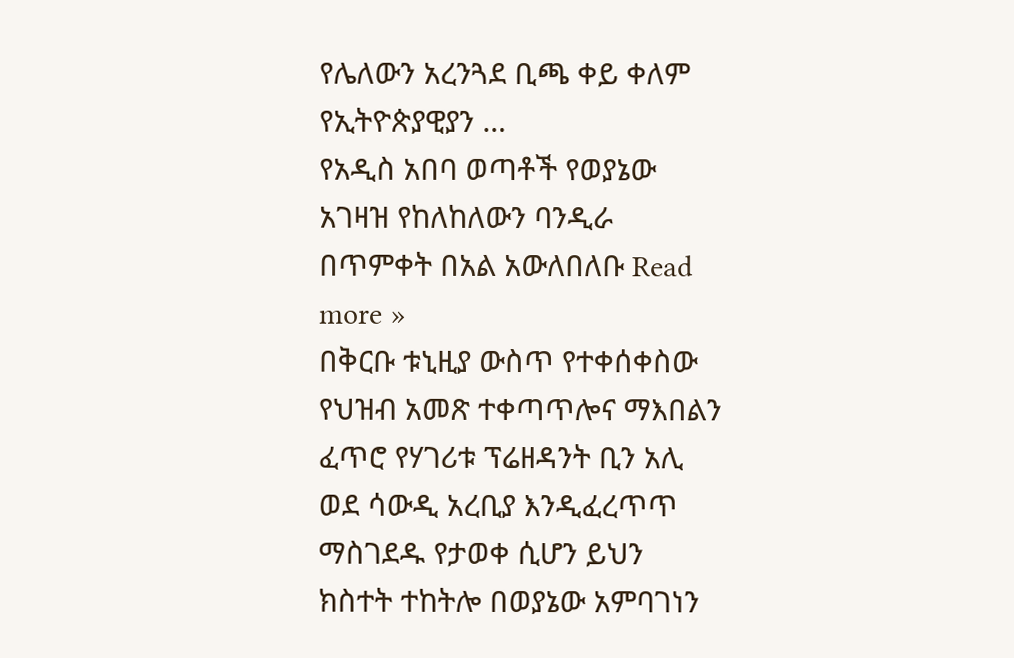የሌለውን አረንጓደ ቢጫ ቀይ ቀለም የኢትዮጵያዊያን …
የአዲስ አበባ ወጣቶች የወያኔው አገዛዝ የከለከለውን ባንዲራ በጥምቀት በአል አውለበለቡ Read more »
በቅርቡ ቱኒዚያ ውስጥ የተቀሰቀስው የህዝብ አመጽ ተቀጣጥሎና ማእበልን ፈጥሮ የሃገሪቱ ፕሬዘዳንት ቢን አሊ ወደ ሳውዲ አረቢያ እንዲፈረጥጥ ማስገደዱ የታወቀ ሲሆን ይህን ክስተት ተከትሎ በወያኔው አምባገነን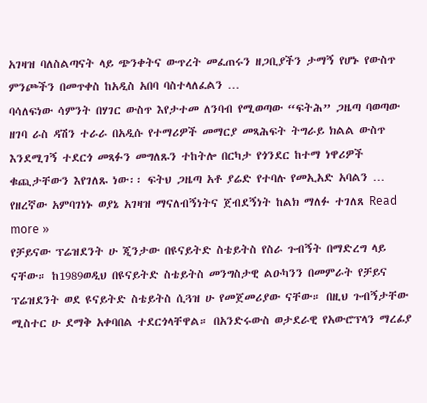አገዛዝ ባለስልጣናት ላይ ጭንቀትና ውጥረት መፈጠሩን ዘጋቢያችን ታማኝ የሆኑ የውስጥ ምንጮችን በመጥቀስ ከአዲስ አበባ ባስተላለፈልን …
ባሳለፍነው ሳምንት በሃገር ውስጥ እየታተመ ለንባብ የሚወጣው “ፍትሕ” ጋዜጣ ባወጣው ዘገባ ራስ ዳሽን ተራራ በአዲሱ የተማሪዎች መማርያ መጻሕፍት ትግራይ ክልል ውስጥ እንደሚገኝ ተደርጎ መጻፉን መግለጹን ተከትሎ በርካታ የጎንደር ከተማ ነዋሪዎች ቁጪታቸውን እየገለጹ ነው፡፡ ፍትህ ጋዜጣ አቶ ያሬድ የተባሉ የመኢአድ አባልን …
የዘረኛው አምባገነኑ ወያኔ አገዛዝ ማናለብኝነትና ጀብደኝነት ከልክ ማለፉ ተገለጸ Read more »
የቻይናው ፕሬዝደንት ሁ ጂንታው በዩናይትድ ስቴይትስ የስራ ጉብኝት በማድረግ ላይ ናቸው። ከ1989ወዲህ በዩናይትድ ስቴይትስ መንግስታዊ ልዑካንን በመምራት የቻይና ፕሬዝደንት ወደ ዩናይትድ ስቴይትስ ሲጓዝ ሁ የመጀመሪያው ናቸው። በዚህ ጉብኝታቸው ሚስተር ሁ ደማቅ አቀባበል ተደርጎላቸዋል። በአንድሩውስ ወታደራዊ የአውሮፕላን ማረፊያ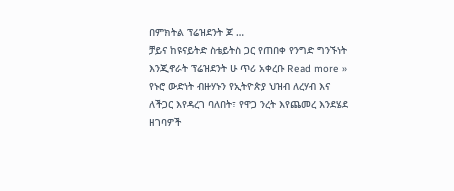በምክትል ፕሬዝደንት ጆ …
ቻይና ከዩናይትድ ስቴይትስ ጋር የጠበቀ የንግድ ግንኙነት እንጂኖራት ፕሬዝደንት ሁ ጥሪ አቀረቡ Read more »
የኑሮ ውድነት ብዙሃኑን የኢትዮጵያ ህዝብ ለረሃብ እና ለችጋር እየዳረገ ባለበት፣ የዋጋ ንረት እየጨመረ እንደሄደ ዘገባዎች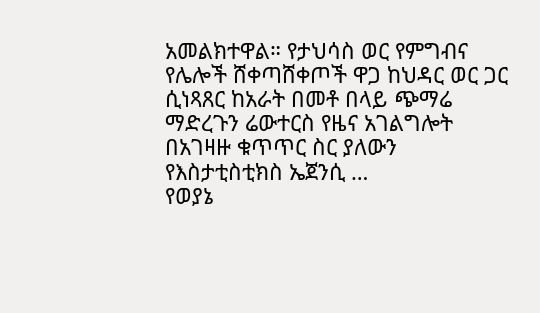አመልክተዋል። የታህሳስ ወር የምግብና የሌሎች ሸቀጣሸቀጦች ዋጋ ከህዳር ወር ጋር ሲነጻጸር ከአራት በመቶ በላይ ጭማሬ ማድረጉን ሬውተርስ የዜና አገልግሎት በአገዛዙ ቁጥጥር ስር ያለውን የእስታቲስቲክስ ኤጀንሲ …
የወያኔ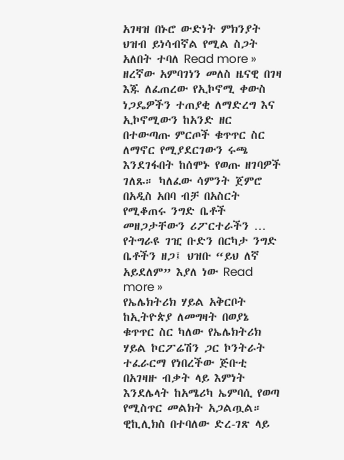አገዛዝ በኑሮ ውድነት ምክንያት ህዝብ ይነሳብኛል የሚል ስጋት አለበት ተባለ Read more »
ዘረኛው አምባገነን መለስ ዜናዊ በገዛ እጁ ለፈጠረው የኢኮኖሚ ቀውስ ነጋዴዎችን ተጠያቂ ለማድረግ እና ኢኮኖሚውን ከአንድ ዘር በተውጣጡ ምርጦች ቁጥጥር ስር ለማኖር የሚያደርገውን ሩጫ እንደገፋበት ከሰሞኑ የወጡ ዘገባዎች ገለጹ። ካለፈው ሳምንት ጀምሮ በአዲስ አበባ ብቻ በአስርት የሚቆጠሩ ንግድ ቤቶች መዘጋታቸውን ሪፖርተራችን …
የትግራዩ ገዢ ቡድን በርካታ ንግድ ቤቶችን ዘጋ፤ ህዝቡ “ይህ ለኛ አይደለም” እያለ ነው Read more »
የኤሌክትሪክ ሃይል አቅርቦት ከኢትዮጵያ ለመግዛት በወያኔ ቁጥጥር ስር ካለው የኤሌክትሪክ ሃይል ኮርፖሬሽን ጋር ኮንትራት ተፈራርማ የነበረችው ጅቡቲ በአገዛዙ ብቃት ላይ እምነት እንደሌላት ከአሜሪካ ኤምባሲ የወጣ የሚስጥር መልክት አጋልጧል። ዊኪሊክስ በተባለው ድረ-ገጽ ላይ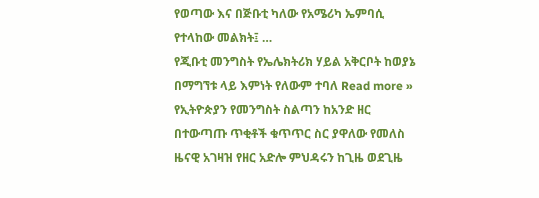የወጣው እና በጅቡቲ ካለው የአሜሪካ ኤምባሲ የተላከው መልክት፤ …
የጂቡቲ መንግስት የኤሌክትሪክ ሃይል አቅርቦት ከወያኔ በማግኘቱ ላይ እምነት የለውም ተባለ Read more »
የኢትዮጵያን የመንግስት ስልጣን ከአንድ ዘር በተውጣጡ ጥቂቶች ቁጥጥር ስር ያዋለው የመለስ ዜናዊ አገዛዝ የዘር አድሎ ምህዳሩን ከጊዜ ወደጊዜ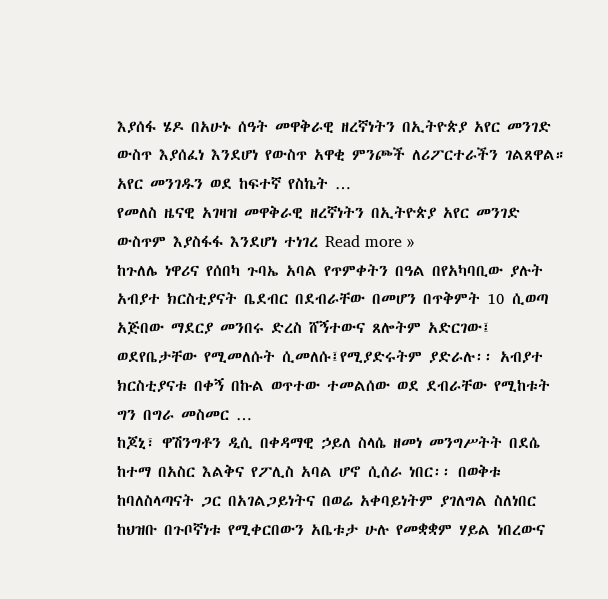እያሰፋ ሄዶ በአሁኑ ሰዓት መዋቅራዊ ዘረኛነትን በኢትዮጵያ አየር መንገድ ውስጥ እያሰፈነ እንደሆነ የውስጥ አዋቂ ምንጮች ለሪፖርተራችን ገልጸዋል። አየር መንገዱን ወደ ከፍተኛ የስኬት …
የመለስ ዜናዊ አገዛዝ መዋቅራዊ ዘረኛነትን በኢትዮጵያ አየር መንገድ ውስጥም እያስፋፋ እንደሆነ ተነገረ Read more »
ከጉለሌ ነዋሪና የሰበካ ጉባኤ አባል የጥምቀትን በዓል በየአካባቢው ያሉት አብያተ ክርስቲያናት ቤደብር በደብራቸው በመሆን በጥቅምት 10 ሲወጣ አጅበው ማደርያ መንበሩ ድረስ ሸኝተውና ጸሎትም አድርገው፤ ወደየቤታቸው የሚመለሱት ሲመለሱ፤የሚያድሩትም ያድራሉ፡፡ አብያተ ክርስቲያናቱ በቀኝ በኩል ወጥተው ተመልሰው ወደ ደብራቸው የሚከቱት ግን በግራ መስመር …
ከጆኒ፣ ዋሽንግቶን ዲሲ በቀዳማዊ ኃይለ ስላሴ ዘመነ መንግሥትት በደሴ ከተማ በአስር እልቅና የፖሊስ አባል ሆኖ ሲሰራ ነበር፡፡ በወቅቱ ከባለስላጣናት ጋር በአገልጋይነትና በወሬ አቀባይነትም ያገለግል ስለነበር ከህዝቡ በጉቦኛነቱ የሚቀርበውን አቤቱታ ሁሉ የመቋቋም ሃይል ነበረውና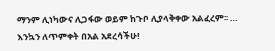ማንም ሊነካውና ሊጋፋው ወይም ከጉቦ ሊያላቅቀው አልፈረም፡፡ …
እንኳን ለጥምቀት በአል አደረሳችሁ!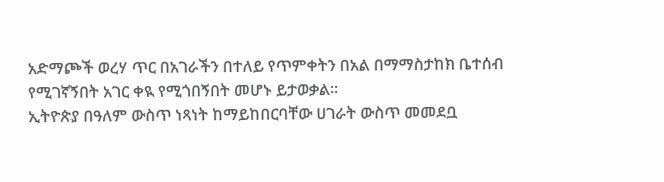አድማጮች ወረሃ ጥር በአገራችን በተለይ የጥምቀትን በአል በማማስታከክ ቤተሰብ የሚገኛኝበት አገር ቀዪ የሚጎበኝበት መሆኑ ይታወቃል።
ኢትዮጵያ በዓለም ውስጥ ነጻነት ከማይከበርባቸው ሀገራት ውስጥ መመደቧ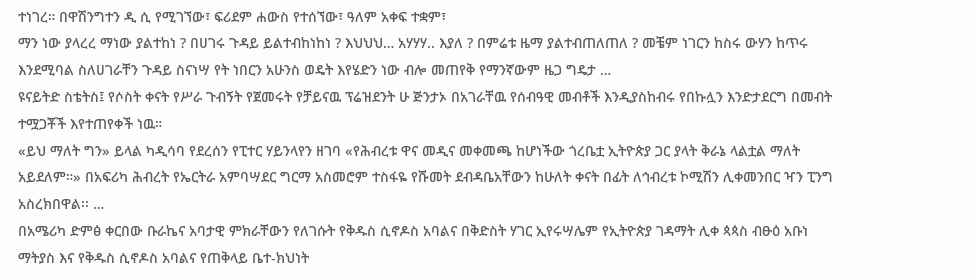ተነገረ። በዋሽንግተን ዲ ሲ የሚገኘው፣ ፍሪደም ሐውስ የተሰኘው፣ ዓለም አቀፍ ተቋም፣
ማን ነው ያላረረ ማነው ያልተከነ ? በሀገሩ ጉዳይ ይልተብከነከነ ? እህህህ… አሃሃሃ.. እያለ ? በምሬቱ ዜማ ያልተብጠለጠለ ? መቼም ነገርን ከስሩ ውሃን ከጥሩ እንደሚባል ስለሀገራቸን ጉዳይ ስናነሣ የት ነበርን አሁንስ ወዴት እየሄድን ነው ብሎ መጠየቅ የማንኛውም ዜጋ ግዴታ …
ዩናይትድ ስቴትስ፤ የሶስት ቀናት የሥራ ጉብኝት የጀመሩት የቻይናዉ ፕሬዝደንት ሁ ጅንታኦ በአገራቸዉ የሰብዓዊ መብቶች እንዲያስከብሩ የበኩሏን እንድታደርግ በመብት ተሟጋቾች እየተጠየቀች ነዉ።
«ይህ ማለት ግን» ይላል ካዲሳባ የደረሰን የፒተር ሃይንላየን ዘገባ «የሕብረቱ ዋና መዲና መቀመጫ ከሆነችው ጎረቤቷ ኢትዮጵያ ጋር ያላት ቅራኔ ላልቷል ማለት አይደለም።» በአፍሪካ ሕብረት የኤርትራ አምባሣደር ግርማ አስመሮም ተስፋዬ የሹመት ደብዳቤአቸውን ከሁለት ቀናት በፊት ለኅብረቱ ኮሚሽን ሊቀመንበር ዣን ፒንግ አስረክበዋል፡፡ …
በአሜሪካ ድምፅ ቀርበው ቡራኬና አባታዊ ምክራቸውን የለገሱት የቅዱስ ሲኖዶስ አባልና በቅድስት ሃገር ኢየሩሣሌም የኢትዮጵያ ገዳማት ሊቀ ጳጳስ ብፁዕ አቡነ ማትያስ እና የቅዱስ ሲኖዶስ አባልና የጠቅላይ ቤተ-ክህነት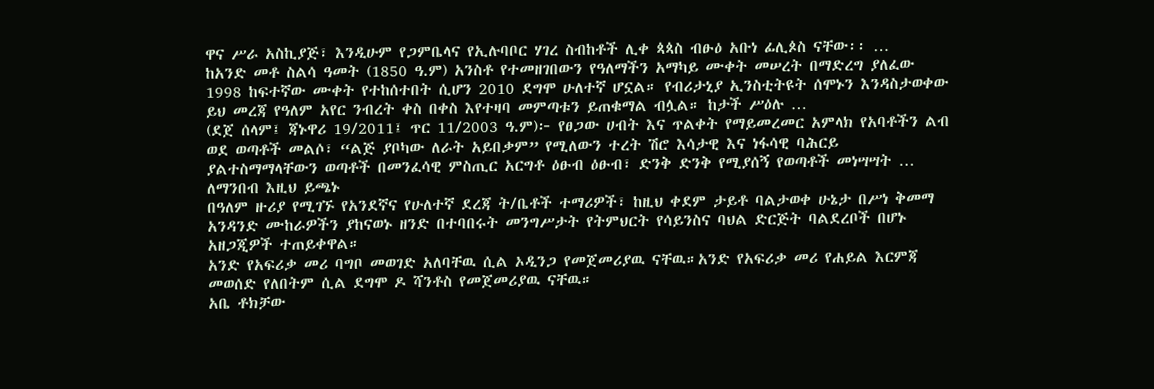ዋና ሥራ አስኪያጅ፣ እንዲሁም የጋምቤላና የኢሉባቦር ሃገረ ስብከቶች ሊቀ ጳጳስ ብፁዕ አቡነ ፊሊጶስ ናቸው፡፡ …
ከአንድ መቶ ስልሳ ዓመት (1850 ዓ.ም) አንስቶ የተመዘገበውን የዓለማችን አማካይ ሙቀት መሠረት በማድረግ ያለፈው 1998 ከፍተኛው ሙቀት የተከሰተበት ሲሆን 2010 ደግሞ ሁለተኛ ሆኗል። የብሪታኒያ ኢንስቲትዩት ሰሞኑን እንዳስታወቀው ይህ መረጃ የዓለም አየር ንብረት ቀስ በቀስ እየተዛባ መምጣቱን ይጠቁማል ብሏል። ከታች ሥዕሉ …
(ደጀ ሰላም፤ ጃኑዋሪ 19/2011፤ ጥር 11/2003 ዓ.ም)፦ የፀጋው ሀብት እና ጥልቀት የማይመረመር አምላክ የአባቶችን ልብ ወደ ወጣቶች መልሶ፣ “ልጅ ያቦካው ለራት አይበቃም” የሚለውን ተረት ሽሮ እሳታዊ እና ነፋሳዊ ባሕርይ ያልተስማማላቸውን ወጣቶች በመንፈሳዊ ምስጢር አርግቶ ዕፁብ ዕፁብ፣ ድንቅ ድንቅ የሚያሰኝ የወጣቶች መነሣሣት …
ለማንበብ እዚህ ይጫኑ
በዓለም ዙሪያ የሚገኙ የአንደኛና የሁለተኛ ደረጃ ት/ቤቶች ተማሪዎች፣ ከዚህ ቀደም ታይቶ ባልታወቀ ሁኔታ በሥነ ቅመማ አንዳንድ ሙከራዎችን ያከናወኑ ዘንድ በተባበሩት መንግሥታት የትምህርት የሳይንስና ባህል ድርጅት ባልደረቦች በሆኑ አዘጋጂዎች ተጠይቀዋል።
አንድ የአፍሪቃ መሪ ባግቦ መወገድ አለባቸዉ ሲል ኦዲንጋ የመጀመሪያዉ ናቸዉ።አንድ የአፍሪቃ መሪ የሐይል እርምጃ መወሰድ የለበትም ሲል ደግሞ ዶ ሻንቶስ የመጀመሪያዉ ናቸዉ።
አቤ ቶክቻው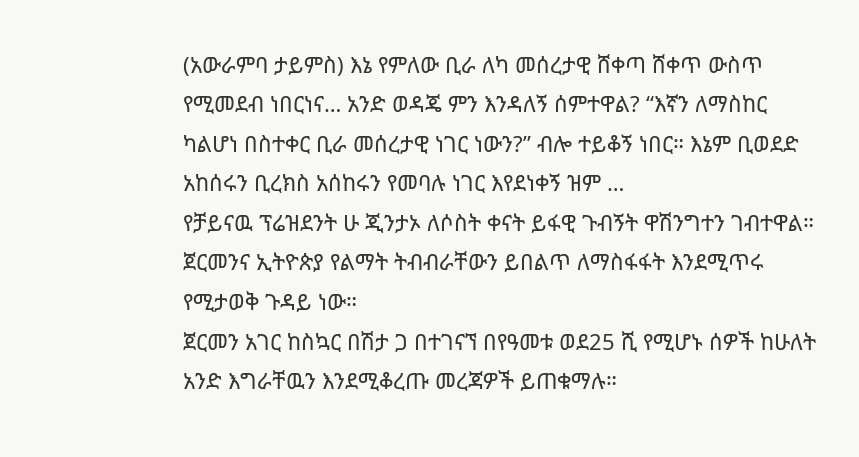(አውራምባ ታይምስ) እኔ የምለው ቢራ ለካ መሰረታዊ ሸቀጣ ሸቀጥ ውስጥ የሚመደብ ነበርነና… አንድ ወዳጄ ምን እንዳለኝ ሰምተዋል? “እኛን ለማስከር ካልሆነ በስተቀር ቢራ መሰረታዊ ነገር ነውን?” ብሎ ተይቆኝ ነበር። እኔም ቢወደድ አከሰሩን ቢረክስ አሰከሩን የመባሉ ነገር እየደነቀኝ ዝም …
የቻይናዉ ፕሬዝደንት ሁ ጂንታኦ ለሶስት ቀናት ይፋዊ ጉብኝት ዋሽንግተን ገብተዋል።
ጀርመንና ኢትዮጵያ የልማት ትብብራቸውን ይበልጥ ለማስፋፋት እንደሚጥሩ የሚታወቅ ጉዳይ ነው።
ጀርመን አገር ከስኳር በሽታ ጋ በተገናኘ በየዓመቱ ወደ25 ሺ የሚሆኑ ሰዎች ከሁለት አንድ እግራቸዉን እንደሚቆረጡ መረጃዎች ይጠቁማሉ።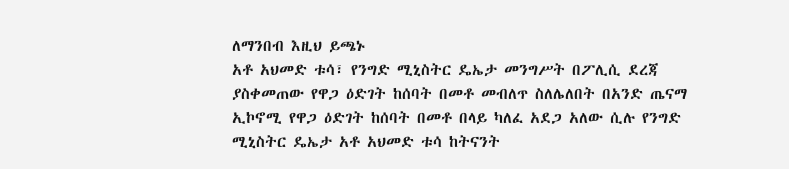ለማንበብ እዚህ ይጫኑ
አቶ አህመድ ቱሳ፣ የንግድ ሚኒስትር ዴኤታ መንግሥት በፖሊሲ ደረጃ ያስቀመጠው የዋጋ ዕድገት ከሰባት በመቶ መብለጥ ስለሌለበት በአንድ ጤናማ ኢኮኖሚ የዋጋ ዕድገት ከሰባት በመቶ በላይ ካለፈ አደጋ አለው ሲሉ የንግድ ሚኒስትር ዴኤታ አቶ አህመድ ቱሳ ከትናንት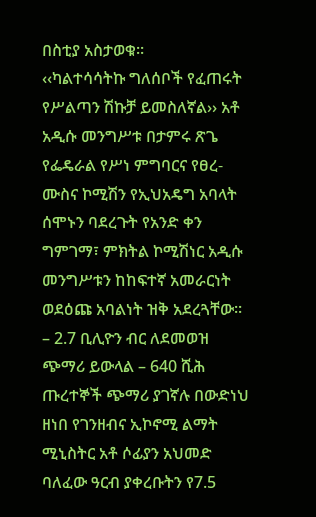በስቲያ አስታወቁ፡፡
‹‹ካልተሳሳትኩ ግለሰቦች የፈጠሩት የሥልጣን ሽኩቻ ይመስለኛል›› አቶ አዲሱ መንግሥቱ በታምሩ ጽጌ የፌዴራል የሥነ ምግባርና የፀረ-ሙስና ኮሚሽን የኢህአዴግ አባላት ሰሞኑን ባደረጉት የአንድ ቀን ግምገማ፣ ምክትል ኮሚሽነር አዲሱ መንግሥቱን ከከፍተኛ አመራርነት ወደዕጩ አባልነት ዝቅ አደረጓቸው፡፡
– 2.7 ቢሊዮን ብር ለደመወዝ ጭማሪ ይውላል – 640 ሺሕ ጡረተኞች ጭማሪ ያገኛሉ በውድነህ ዘነበ የገንዘብና ኢኮኖሚ ልማት ሚኒስትር አቶ ሶፊያን አህመድ ባለፈው ዓርብ ያቀረቡትን የ7.5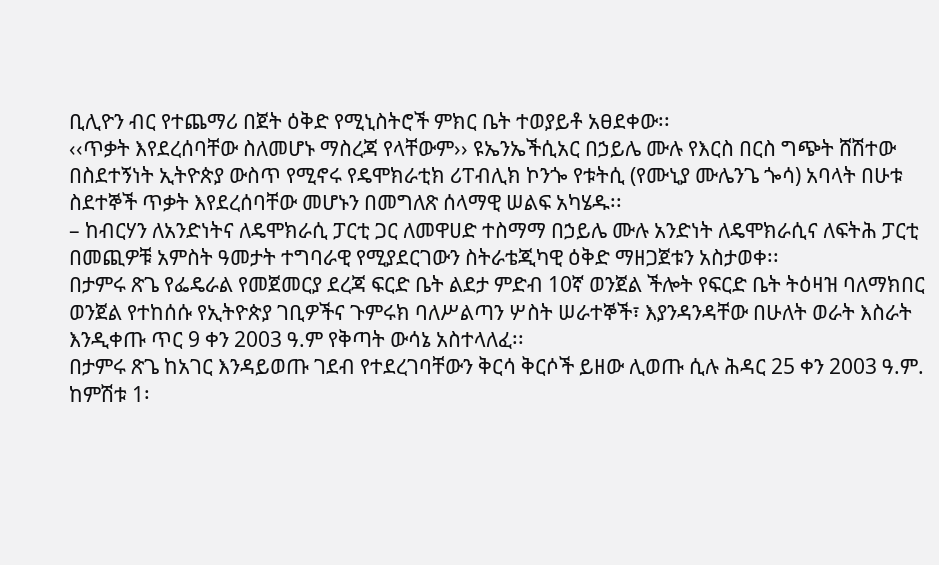ቢሊዮን ብር የተጨማሪ በጀት ዕቅድ የሚኒስትሮች ምክር ቤት ተወያይቶ አፀደቀው፡፡
‹‹ጥቃት እየደረሰባቸው ስለመሆኑ ማስረጃ የላቸውም›› ዩኤንኤችሲአር በኃይሌ ሙሉ የእርስ በርስ ግጭት ሸሽተው በስደተኝነት ኢትዮጵያ ውስጥ የሚኖሩ የዴሞክራቲክ ሪፐብሊክ ኮንጐ የቱትሲ (የሙኒያ ሙሌንጌ ጐሳ) አባላት በሁቱ ስደተኞች ጥቃት እየደረሰባቸው መሆኑን በመግለጽ ሰላማዊ ሠልፍ አካሄዱ፡፡
– ከብርሃን ለአንድነትና ለዴሞክራሲ ፓርቲ ጋር ለመዋሀድ ተስማማ በኃይሌ ሙሉ አንድነት ለዴሞክራሲና ለፍትሕ ፓርቲ በመጪዎቹ አምስት ዓመታት ተግባራዊ የሚያደርገውን ስትራቴጂካዊ ዕቅድ ማዘጋጀቱን አስታወቀ፡፡
በታምሩ ጽጌ የፌዴራል የመጀመርያ ደረጃ ፍርድ ቤት ልደታ ምድብ 10ኛ ወንጀል ችሎት የፍርድ ቤት ትዕዛዝ ባለማክበር ወንጀል የተከሰሱ የኢትዮጵያ ገቢዎችና ጉምሩክ ባለሥልጣን ሦስት ሠራተኞች፣ እያንዳንዳቸው በሁለት ወራት እስራት እንዲቀጡ ጥር 9 ቀን 2003 ዓ.ም የቅጣት ውሳኔ አስተላለፈ፡፡
በታምሩ ጽጌ ከአገር እንዳይወጡ ገደብ የተደረገባቸውን ቅርሳ ቅርሶች ይዘው ሊወጡ ሲሉ ሕዳር 25 ቀን 2003 ዓ.ም. ከምሽቱ 1፡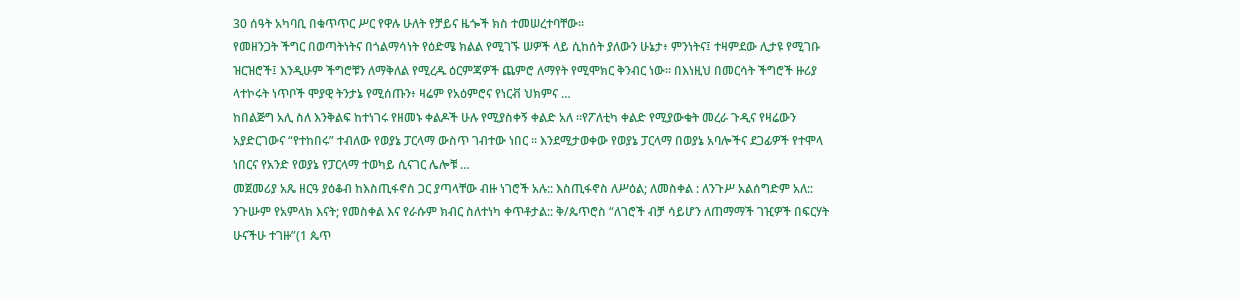30 ሰዓት አካባቢ በቁጥጥር ሥር የዋሉ ሁለት የቻይና ዜጐች ክስ ተመሠረተባቸው፡፡
የመዘንጋት ችግር በወጣትነትና በጎልማሳነት የዕድሜ ክልል የሚገኙ ሠዎች ላይ ሲከሰት ያለውን ሁኔታ፥ ምንነትና፤ ተዛምደው ሊታዩ የሚገቡ ዝርዝሮች፤ እንዲሁም ችግሮቹን ለማቅለል የሚረዱ ዕርምጃዎች ጨምሮ ለማየት የሚሞክር ቅንብር ነው። በእነዚህ በመርሳት ችግሮች ዙሪያ ላተኮሩት ነጥቦች ሞያዊ ትንታኔ የሚሰጡን፥ ዛሬም የአዕምሮና የነርቭ ህክምና …
ከበልጅግ አሊ ስለ እንቅልፍ ከተነገሩ የዘመኑ ቀልዶች ሁሉ የሚያስቀኝ ቀልድ አለ ።የፖለቲካ ቀልድ የሚያውቁት መረራ ጉዲና የዛሬውን አያድርገውና “የተከበሩ” ተብለው የወያኔ ፓርላማ ውስጥ ገብተው ነበር ። እንደሚታወቀው የወያኔ ፓርላማ በወያኔ አባሎችና ደጋፊዎች የተሞላ ነበርና የአንድ የወያኔ የፓርላማ ተወካይ ሲናገር ሌሎቹ …
መጀመሪያ አጼ ዘርዓ ያዕቆብ ከእስጢፋኖስ ጋር ያጣላቸው ብዙ ነገሮች አሉ:: እስጢፋኖስ ለሥዕል; ለመስቀል : ለንጉሥ አልሰግድም አለ:: ንጉሡም የአምላክ እናት; የመስቀል እና የራሱም ክብር ስለተነካ ቀጥቶታል:: ቅ/ጴጥሮስ “ለገሮች ብቻ ሳይሆን ለጠማማች ገዢዎች በፍርሃት ሁናችሁ ተገዙ”(1 ጴጥ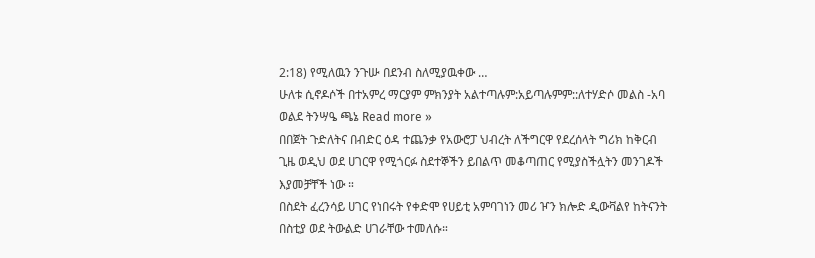2:18) የሚለዉን ንጉሡ በደንብ ስለሚያዉቀው …
ሁለቱ ሲኖዶሶች በተአምረ ማርያም ምክንያት አልተጣሉም:አይጣሉምም::ለተሃድሶ መልስ -አባ ወልደ ትንሣዔ ጫኔ Read more »
በበጀት ጉድለትና በብድር ዕዳ ተጨንቃ የአውሮፓ ህብረት ለችግርዋ የደረሰላት ግሪክ ከቅርብ ጊዜ ወዲህ ወደ ሀገርዋ የሚጎርፉ ስደተኞችን ይበልጥ መቆጣጠር የሚያስችሏትን መንገዶች እያመቻቸች ነው ።
በስደት ፈረንሳይ ሀገር የነበሩት የቀድሞ የሀይቲ አምባገነን መሪ ዦን ክሎድ ዲውቫልየ ከትናንት በስቲያ ወደ ትውልድ ሀገራቸው ተመለሱ።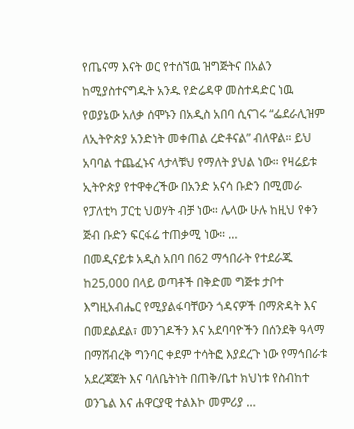የጤናማ እናት ወር የተሰኘዉ ዝግጅትና በአልን ከሚያስተናግዱት አንዱ የድሬዳዋ መስተዳድር ነዉ
የወያኔው አለቃ ሰሞኑን በአዲስ አበባ ሲናገሩ “ፌደራሊዝም ለኢትዮጵያ አንድነት መቀጠል ረድቶናል” ብለዋል። ይህ አባባል ተጨፈኑና ላታላቹህ የማለት ያህል ነው። የዛሬይቱ ኢትዮጵያ የተዋቀረችው በአንድ አናሳ ቡድን በሚመራ የፓለቲካ ፓርቲ ህወሃት ብቻ ነው። ሌላው ሁሉ ከዚህ የቀን ጅብ ቡድን ፍርፋሬ ተጠቃሚ ነው። …
በመዲናይቱ አዲስ አበባ በ62 ማኅበራት የተደራጁ ከ25‚000 በላይ ወጣቶች በቅድመ ግጅቱ ታቦተ እግዚአብሔር የሚያልፋባቸውን ጎዳናዎች በማጽዳት እና በመደልደል፣ መንገዶችን እና አደባባዮችን በሰንደቅ ዓላማ በማሸብረቅ ግንባር ቀደም ተሳትፎ እያደረጉ ነው የማኅበራቱ አደረጃጀት እና ባለቤትነት በጠቅ/ቤተ ክህነቱ የስብከተ ወንጌል እና ሐዋርያዊ ተልእኮ መምሪያ …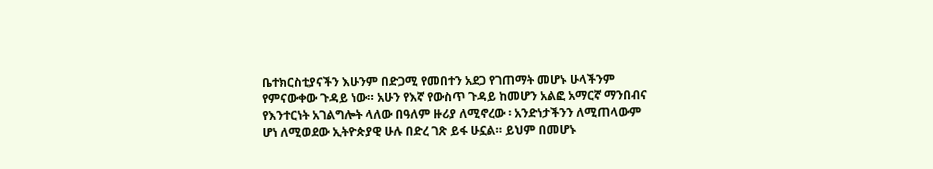ቤተክርስቲያናችን እሁንም በድጋሚ የመበተን አደጋ የገጠማት መሆኑ ሁላችንም የምናውቀው ጉዳይ ነው። አሁን የእኛ የውስጥ ጉዳይ ከመሆን አልፎ አማርኛ ማንበብና የእንተርነት አገልግሎት ላለው በዓለም ዙሪያ ለሚኖረው ፡ አንድነታችንን ለሚጠላውም ሆነ ለሚወደው ኢትዮጵያዊ ሁሉ በድረ ገጽ ይፋ ሁኗል። ይህም በመሆኑ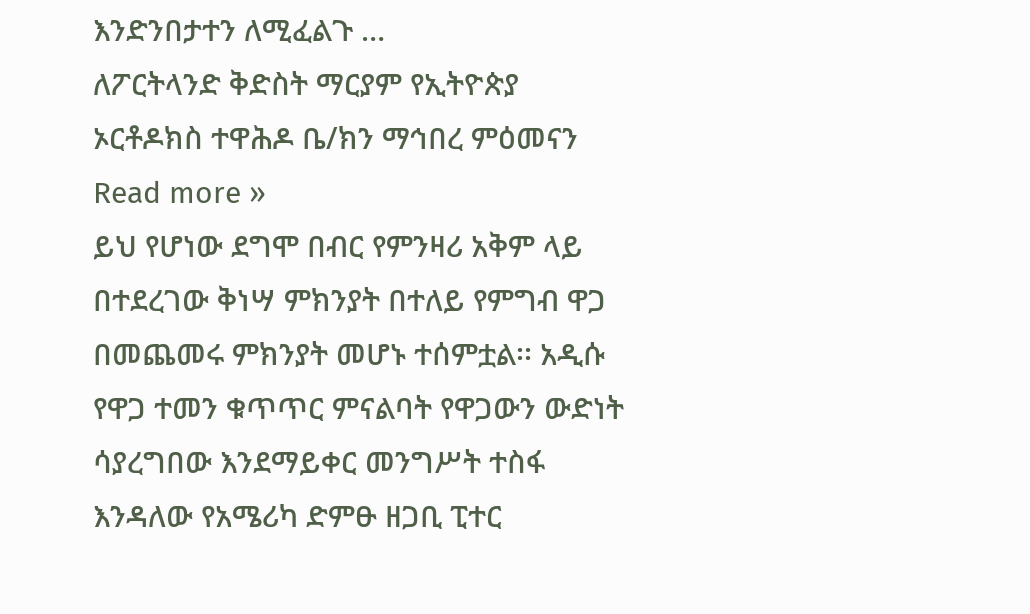እንድንበታተን ለሚፈልጉ …
ለፖርትላንድ ቅድስት ማርያም የኢትዮጵያ ኦርቶዶክስ ተዋሕዶ ቤ/ክን ማኅበረ ምዕመናን Read more »
ይህ የሆነው ደግሞ በብር የምንዛሪ አቅም ላይ በተደረገው ቅነሣ ምክንያት በተለይ የምግብ ዋጋ በመጨመሩ ምክንያት መሆኑ ተሰምቷል፡፡ አዲሱ የዋጋ ተመን ቁጥጥር ምናልባት የዋጋውን ውድነት ሳያረግበው እንደማይቀር መንግሥት ተስፋ እንዳለው የአሜሪካ ድምፁ ዘጋቢ ፒተር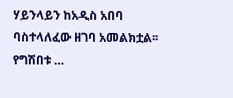ሃይንላይን ከአዲስ አበባ ባስተላለፈው ዘገባ አመልክቷል፡፡ የግሽበቱ …